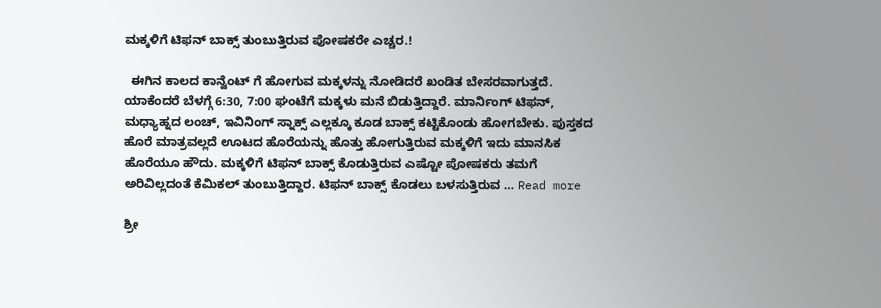ಮಕ್ಕಳಿಗೆ ಟಿಫನ್ ಬಾಕ್ಸ್ ತುಂಬುತ್ತಿರುವ ಪೋಷಕರೇ ಎಚ್ಚರ.!

  ಈಗಿನ ಕಾಲದ ಕಾನ್ವೆಂಟ್ ಗೆ ಹೋಗುವ ಮಕ್ಕಳನ್ನು ನೋಡಿದರೆ ಖಂಡಿತ ಬೇಸರವಾಗುತ್ತದೆ. ಯಾಕೆಂದರೆ ಬೆಳಗ್ಗೆ 6:30, 7:00 ಘಂಟೆಗೆ ಮಕ್ಕಳು ಮನೆ ಬಿಡುತ್ತಿದ್ದಾರೆ. ಮಾರ್ನಿಂಗ್ ಟಿಫನ್, ಮಧ್ಯಾಹ್ನದ ಲಂಚ್, ಇವಿನಿಂಗ್ ಸ್ನಾಕ್ಸ್ ಎಲ್ಲಕ್ಕೂ ಕೂಡ ಬಾಕ್ಸ್ ಕಟ್ಟಿಕೊಂಡು ಹೋಗಬೇಕು. ಪುಸ್ತಕದ ಹೊರೆ ಮಾತ್ರವಲ್ಲದೆ ಊಟದ ಹೊರೆಯನ್ನು ಹೊತ್ತು ಹೋಗುತ್ತಿರುವ ಮಕ್ಕಳಿಗೆ ಇದು ಮಾನಸಿಕ ಹೊರೆಯೂ ಹೌದು. ಮಕ್ಕಳಿಗೆ ಟಿಫನ್ ಬಾಕ್ಸ್ ಕೊಡುತ್ತಿರುವ ಎಷ್ಟೋ ಪೋಷಕರು ತಮಗೆ ಅರಿವಿಲ್ಲದಂತೆ ಕೆಮಿಕಲ್ ತುಂಬುತ್ತಿದ್ದಾರ. ಟಿಫನ್ ಬಾಕ್ಸ್ ಕೊಡಲು ಬಳಸುತ್ತಿರುವ … Read more

ಶ್ರೀ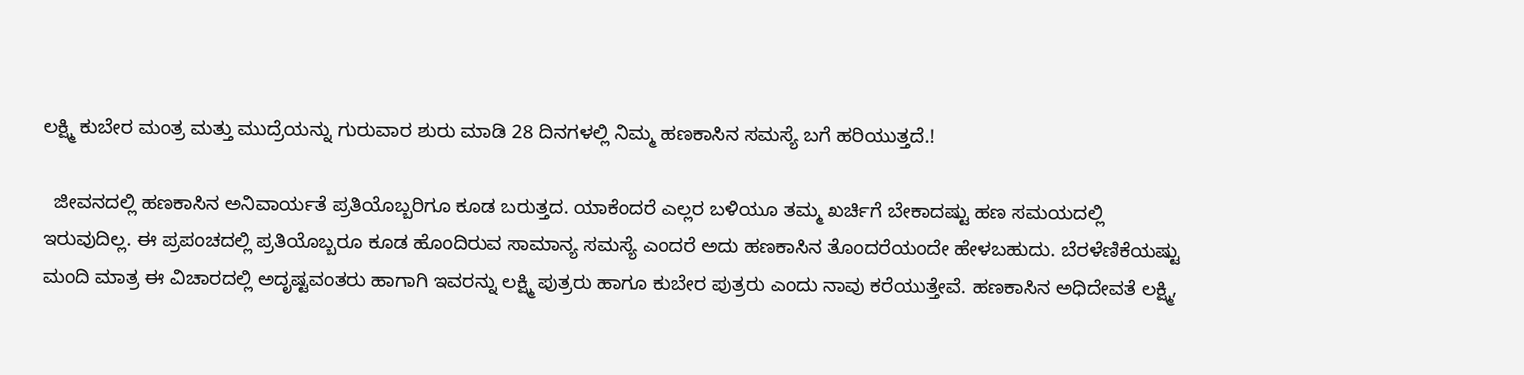ಲಕ್ಷ್ಮಿ ಕುಬೇರ ಮಂತ್ರ ಮತ್ತು ಮುದ್ರೆಯನ್ನು ಗುರುವಾರ ಶುರು ಮಾಡಿ 28 ದಿನಗಳಲ್ಲಿ ನಿಮ್ಮ ಹಣಕಾಸಿನ ಸಮಸ್ಯೆ ಬಗೆ ಹರಿಯುತ್ತದೆ.!

  ಜೀವನದಲ್ಲಿ ಹಣಕಾಸಿನ ಅನಿವಾರ್ಯತೆ ಪ್ರತಿಯೊಬ್ಬರಿಗೂ ಕೂಡ ಬರುತ್ತದ. ಯಾಕೆಂದರೆ ಎಲ್ಲರ ಬಳಿಯೂ ತಮ್ಮ ಖರ್ಚಿಗೆ ಬೇಕಾದಷ್ಟು ಹಣ ಸಮಯದಲ್ಲಿ ಇರುವುದಿಲ್ಲ. ಈ ಪ್ರಪಂಚದಲ್ಲಿ ಪ್ರತಿಯೊಬ್ಬರೂ ಕೂಡ ಹೊಂದಿರುವ ಸಾಮಾನ್ಯ ಸಮಸ್ಯೆ ಎಂದರೆ ಅದು ಹಣಕಾಸಿನ ತೊಂದರೆಯಂದೇ ಹೇಳಬಹುದು. ಬೆರಳೆಣಿಕೆಯಷ್ಟು ಮಂದಿ ಮಾತ್ರ ಈ ವಿಚಾರದಲ್ಲಿ ಅದೃಷ್ಟವಂತರು ಹಾಗಾಗಿ ಇವರನ್ನು ಲಕ್ಷ್ಮಿ ಪುತ್ರರು ಹಾಗೂ ಕುಬೇರ ಪುತ್ರರು ಎಂದು ನಾವು ಕರೆಯುತ್ತೇವೆ. ಹಣಕಾಸಿನ ಅಧಿದೇವತೆ ಲಕ್ಷ್ಮಿ,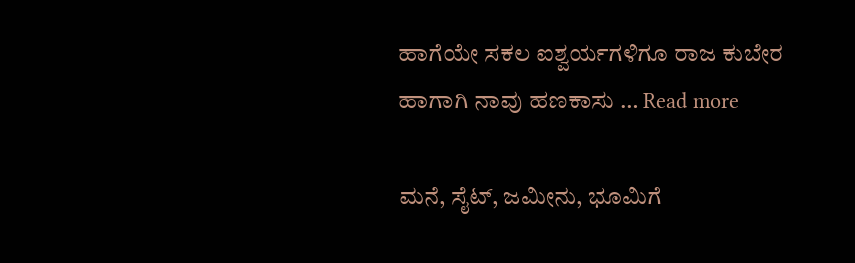ಹಾಗೆಯೇ ಸಕಲ ಐಶ್ವರ್ಯಗಳಿಗೂ ರಾಜ ಕುಬೇರ ಹಾಗಾಗಿ ನಾವು ಹಣಕಾಸು … Read more

ಮನೆ, ಸೈಟ್, ಜಮೀನು, ಭೂಮಿಗೆ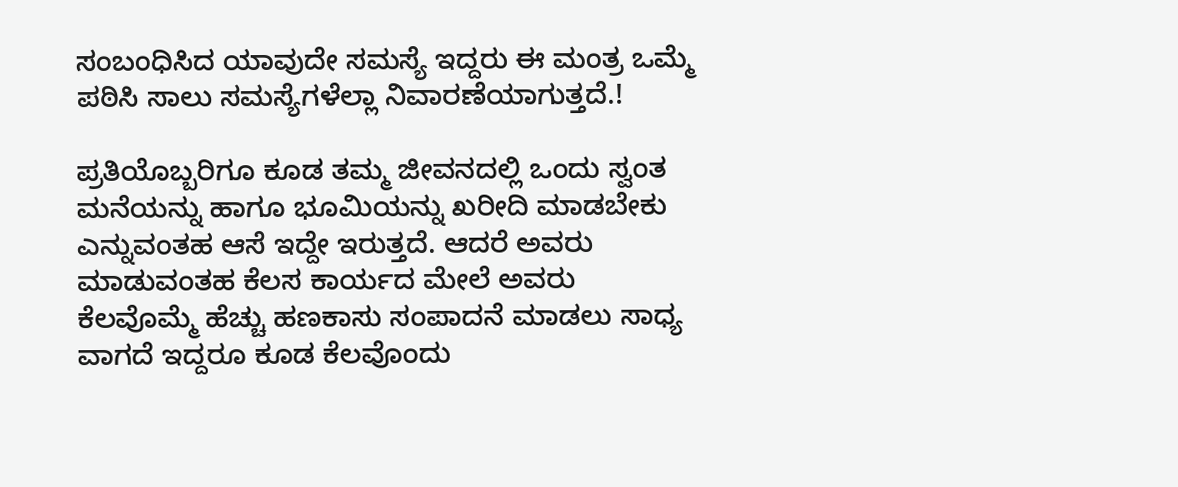ಸಂಬಂಧಿಸಿದ ಯಾವುದೇ ಸಮಸ್ಯೆ ಇದ್ದರು ಈ ಮಂತ್ರ ಒಮ್ಮೆ ಪಠಿಸಿ ಸಾಲು ಸಮಸ್ಯೆಗಳೆಲ್ಲಾ ನಿವಾರಣೆಯಾಗುತ್ತದೆ.!

ಪ್ರತಿಯೊಬ್ಬರಿಗೂ ಕೂಡ ತಮ್ಮ ಜೀವನದಲ್ಲಿ ಒಂದು ಸ್ವಂತ ಮನೆಯನ್ನು ಹಾಗೂ ಭೂಮಿಯನ್ನು ಖರೀದಿ ಮಾಡಬೇಕು ಎನ್ನುವಂತಹ ಆಸೆ ಇದ್ದೇ ಇರುತ್ತದೆ. ಆದರೆ ಅವರು ಮಾಡುವಂತಹ ಕೆಲಸ ಕಾರ್ಯದ ಮೇಲೆ ಅವರು ಕೆಲವೊಮ್ಮೆ ಹೆಚ್ಚು ಹಣಕಾಸು ಸಂಪಾದನೆ ಮಾಡಲು ಸಾಧ್ಯ ವಾಗದೆ ಇದ್ದರೂ ಕೂಡ ಕೆಲವೊಂದು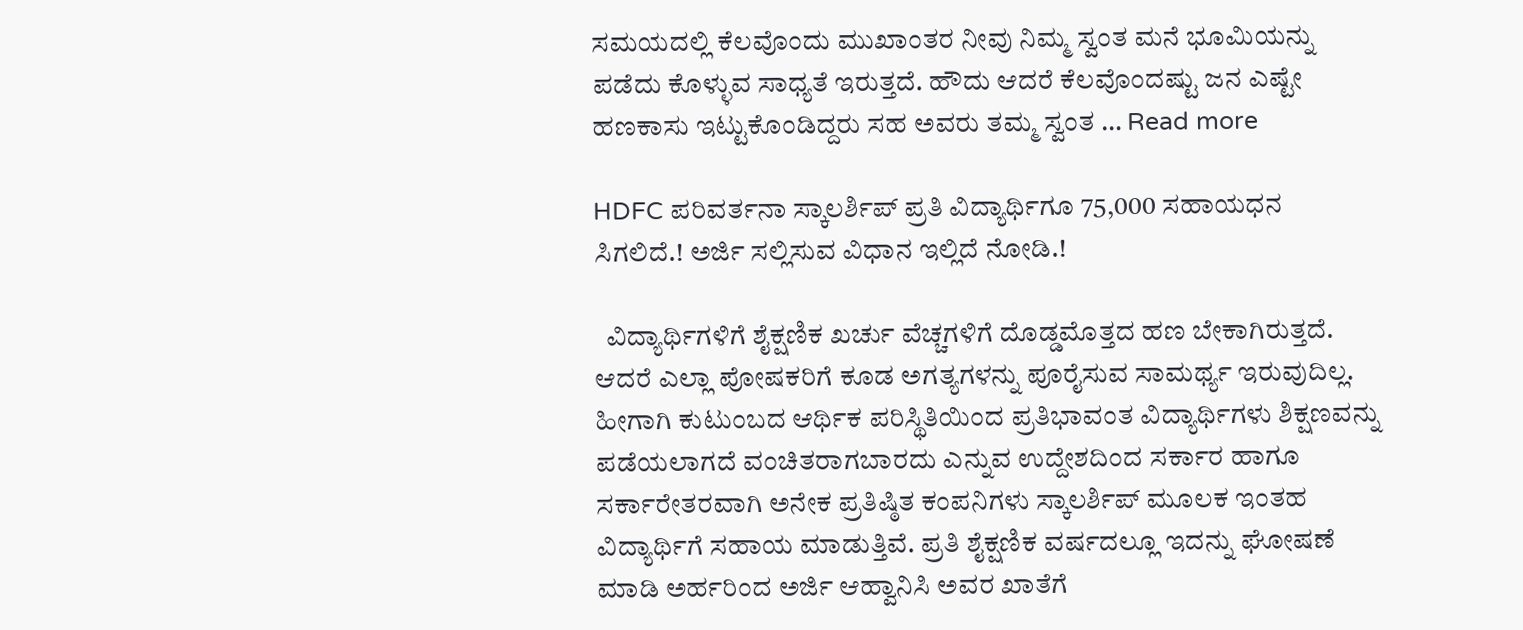ಸಮಯದಲ್ಲಿ ಕೆಲವೊಂದು ಮುಖಾಂತರ ನೀವು ನಿಮ್ಮ ಸ್ವಂತ ಮನೆ ಭೂಮಿಯನ್ನು ಪಡೆದು ಕೊಳ್ಳುವ ಸಾಧ್ಯತೆ ಇರುತ್ತದೆ. ಹೌದು ಆದರೆ ಕೆಲವೊಂದಷ್ಟು ಜನ ಎಷ್ಟೇ ಹಣಕಾಸು ಇಟ್ಟುಕೊಂಡಿದ್ದರು ಸಹ ಅವರು ತಮ್ಮ ಸ್ವಂತ … Read more

HDFC ಪರಿವರ್ತನಾ ಸ್ಕಾಲರ್ಶಿಪ್ ಪ್ರತಿ ವಿದ್ಯಾರ್ಥಿಗೂ 75,000 ಸಹಾಯಧನ ಸಿಗಲಿದೆ.! ಅರ್ಜಿ ಸಲ್ಲಿಸುವ ವಿಧಾನ ಇಲ್ಲಿದೆ ನೋಡಿ.!

  ವಿದ್ಯಾರ್ಥಿಗಳಿಗೆ ಶೈಕ್ಷಣಿಕ ಖರ್ಚು ವೆಚ್ಚಗಳಿಗೆ ದೊಡ್ಡಮೊತ್ತದ ಹಣ ಬೇಕಾಗಿರುತ್ತದೆ. ಆದರೆ ಎಲ್ಲಾ ಪೋಷಕರಿಗೆ ಕೂಡ ಅಗತ್ಯಗಳನ್ನು ಪೂರೈಸುವ ಸಾಮರ್ಥ್ಯ ಇರುವುದಿಲ್ಲ. ಹೀಗಾಗಿ ಕುಟುಂಬದ ಆರ್ಥಿಕ ಪರಿಸ್ಥಿತಿಯಿಂದ ಪ್ರತಿಭಾವಂತ ವಿದ್ಯಾರ್ಥಿಗಳು ಶಿಕ್ಷಣವನ್ನು ಪಡೆಯಲಾಗದೆ ವಂಚಿತರಾಗಬಾರದು ಎನ್ನುವ ಉದ್ದೇಶದಿಂದ ಸರ್ಕಾರ ಹಾಗೂ ಸರ್ಕಾರೇತರವಾಗಿ ಅನೇಕ ಪ್ರತಿಷ್ಠಿತ ಕಂಪನಿಗಳು ಸ್ಕಾಲರ್ಶಿಪ್ ಮೂಲಕ ಇಂತಹ ವಿದ್ಯಾರ್ಥಿಗೆ ಸಹಾಯ ಮಾಡುತ್ತಿವೆ. ಪ್ರತಿ ಶೈಕ್ಷಣಿಕ ವರ್ಷದಲ್ಲೂ ಇದನ್ನು ಘೋಷಣೆ ಮಾಡಿ ಅರ್ಹರಿಂದ ಅರ್ಜಿ ಆಹ್ವಾನಿಸಿ ಅವರ ಖಾತೆಗೆ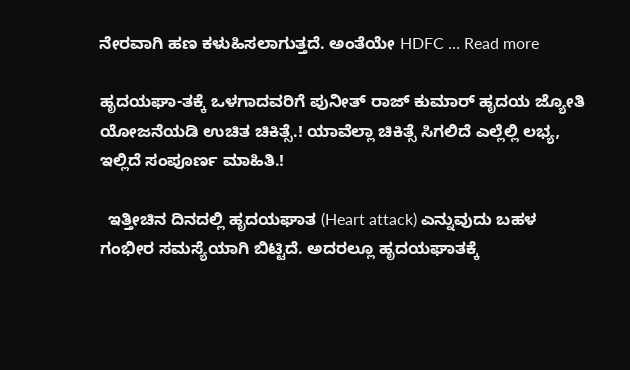ನೇರವಾಗಿ ಹಣ ಕಳುಹಿಸಲಾಗುತ್ತದೆ. ಅಂತೆಯೇ HDFC … Read more

ಹೃದಯಘಾ-ತಕ್ಕೆ ಒಳಗಾದವರಿಗೆ ಪುನೀತ್ ರಾಜ್ ಕುಮಾರ್ ಹೃದಯ ಜ್ಯೋತಿ ಯೋಜನೆಯಡಿ ಉಚಿತ ಚಿಕಿತ್ಸೆ.! ಯಾವೆಲ್ಲಾ ಚಿಕಿತ್ಸೆ ಸಿಗಲಿದೆ ಎಲ್ಲೆಲ್ಲಿ ಲಭ್ಯ, ಇಲ್ಲಿದೆ ಸಂಪೂರ್ಣ ಮಾಹಿತಿ.!

  ಇತ್ತೀಚಿನ ದಿನದಲ್ಲಿ ಹೃದಯಘಾತ (Heart attack) ಎನ್ನುವುದು ಬಹಳ ಗಂಭೀರ ಸಮಸ್ಯೆಯಾಗಿ ಬಿಟ್ಟಿದೆ. ಅದರಲ್ಲೂ ಹೃದಯಘಾತಕ್ಕೆ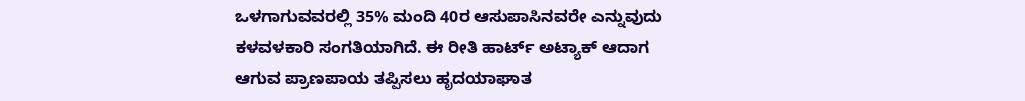ಒಳಗಾಗುವವರಲ್ಲಿ 35% ಮಂದಿ 40ರ ಆಸುಪಾಸಿನವರೇ ಎನ್ನುವುದು ಕಳವಳಕಾರಿ ಸಂಗತಿಯಾಗಿದೆ. ಈ ರೀತಿ ಹಾರ್ಟ್ ಅಟ್ಯಾಕ್ ಆದಾಗ ಆಗುವ ಪ್ರಾಣಪಾಯ ತಪ್ಪಿಸಲು ಹೃದಯಾಘಾತ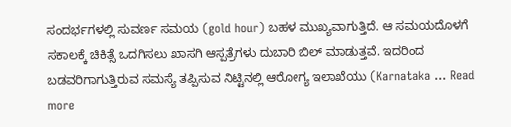ಸಂದರ್ಭಗಳಲ್ಲಿ ಸುವರ್ಣ ಸಮಯ (gold hour) ಬಹಳ ಮುಖ್ಯವಾಗುತ್ತಿದೆ. ಆ ಸಮಯದೊಳಗೆ ಸಕಾಲಕ್ಕೆ ಚಿಕಿತ್ಸೆ ಒದಗಿಸಲು ಖಾಸಗಿ ಆಸ್ಪತ್ರೆಗಳು ದುಬಾರಿ ಬಿಲ್ ಮಾಡುತ್ತವೆ. ಇದರಿಂದ ಬಡವರಿಗಾಗುತ್ತಿರುವ ಸಮಸ್ಯೆ ತಪ್ಪಿಸುವ ನಿಟ್ಟಿನಲ್ಲಿ ಆರೋಗ್ಯ ಇಲಾಖೆಯು (Karnataka … Read more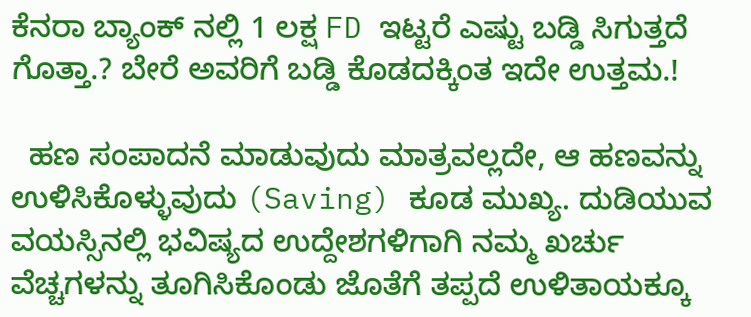ಕೆನರಾ ಬ್ಯಾಂಕ್ ನಲ್ಲಿ 1 ಲಕ್ಷ FD ಇಟ್ಟರೆ ಎಷ್ಟು ಬಡ್ಡಿ ಸಿಗುತ್ತದೆ ಗೊತ್ತಾ.? ಬೇರೆ ಅವರಿಗೆ ಬಡ್ಡಿ ಕೊಡದಕ್ಕಿಂತ ಇದೇ ಉತ್ತಮ.!

  ಹಣ ಸಂಪಾದನೆ ಮಾಡುವುದು ಮಾತ್ರವಲ್ಲದೇ, ಆ ಹಣವನ್ನು ಉಳಿಸಿಕೊಳ್ಳುವುದು (Saving) ಕೂಡ ಮುಖ್ಯ. ದುಡಿಯುವ ವಯಸ್ಸಿನಲ್ಲಿ ಭವಿಷ್ಯದ ಉದ್ದೇಶಗಳಿಗಾಗಿ ನಮ್ಮ ಖರ್ಚು ವೆಚ್ಚಗಳನ್ನು ತೂಗಿಸಿಕೊಂಡು ಜೊತೆಗೆ ತಪ್ಪದೆ ಉಳಿತಾಯಕ್ಕೂ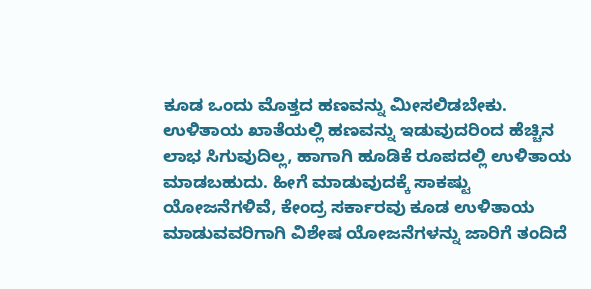ಕೂಡ ಒಂದು ಮೊತ್ತದ ಹಣವನ್ನು ಮೀಸಲಿಡಬೇಕು. ಉಳಿತಾಯ ಖಾತೆಯಲ್ಲಿ ಹಣವನ್ನು ಇಡುವುದರಿಂದ ಹೆಚ್ಚಿನ ಲಾಭ ಸಿಗುವುದಿಲ್ಲ, ಹಾಗಾಗಿ ಹೂಡಿಕೆ ರೂಪದಲ್ಲಿ ಉಳಿತಾಯ ಮಾಡಬಹುದು. ಹೀಗೆ ಮಾಡುವುದಕ್ಕೆ ಸಾಕಷ್ಟು ಯೋಜನೆಗಳಿವೆ, ಕೇಂದ್ರ ಸರ್ಕಾರವು ಕೂಡ ಉಳಿತಾಯ ಮಾಡುವವರಿಗಾಗಿ ವಿಶೇಷ ಯೋಜನೆಗಳನ್ನು ಜಾರಿಗೆ ತಂದಿದೆ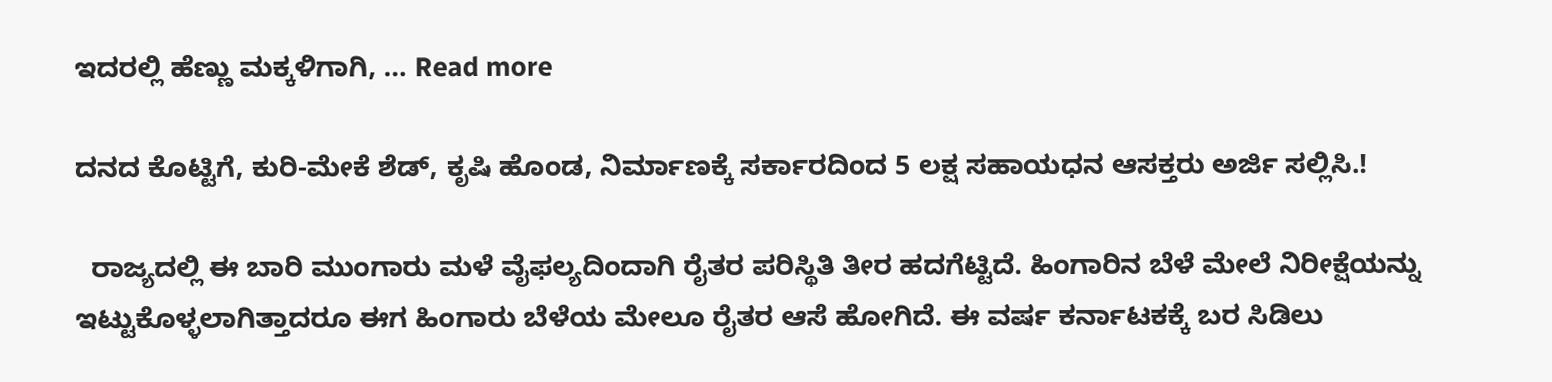ಇದರಲ್ಲಿ ಹೆಣ್ಣು ಮಕ್ಕಳಿಗಾಗಿ, … Read more

ದನದ ಕೊಟ್ಟಿಗೆ, ಕುರಿ-ಮೇಕೆ ಶೆಡ್, ಕೃಷಿ ಹೊಂಡ, ನಿರ್ಮಾಣಕ್ಕೆ ಸರ್ಕಾರದಿಂದ 5 ಲಕ್ಷ ಸಹಾಯಧನ ಆಸಕ್ತರು ಅರ್ಜಿ ಸಲ್ಲಿಸಿ.!

  ರಾಜ್ಯದಲ್ಲಿ ಈ ಬಾರಿ ಮುಂಗಾರು ಮಳೆ ವೈಫಲ್ಯದಿಂದಾಗಿ ರೈತರ ಪರಿಸ್ಥಿತಿ ತೀರ ಹದಗೆಟ್ಟಿದೆ. ಹಿಂಗಾರಿನ ಬೆಳೆ ಮೇಲೆ ನಿರೀಕ್ಷೆಯನ್ನು ಇಟ್ಟುಕೊಳ್ಳಲಾಗಿತ್ತಾದರೂ ಈಗ ಹಿಂಗಾರು ಬೆಳೆಯ ಮೇಲೂ ರೈತರ ಆಸೆ ಹೋಗಿದೆ. ಈ ವರ್ಷ ಕರ್ನಾಟಕಕ್ಕೆ ಬರ ಸಿಡಿಲು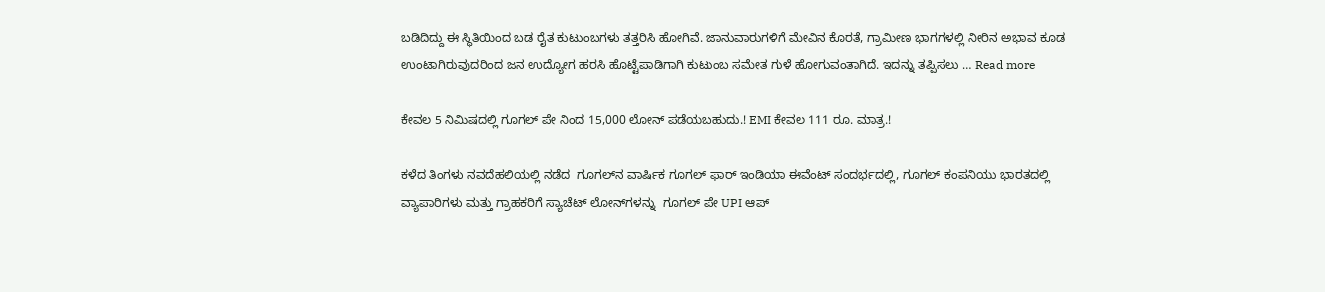ಬಡಿದಿದ್ದು ಈ ಸ್ಥಿತಿಯಿಂದ ಬಡ ರೈತ ಕುಟುಂಬಗಳು ತತ್ತರಿಸಿ ಹೋಗಿವೆ. ಜಾನುವಾರುಗಳಿಗೆ ಮೇವಿನ ಕೊರತೆ, ಗ್ರಾಮೀಣ ಭಾಗಗಳಲ್ಲಿ ನೀರಿನ ಅಭಾವ ಕೂಡ ಉಂಟಾಗಿರುವುದರಿಂದ ಜನ ಉದ್ಯೋಗ ಹರಸಿ ಹೊಟ್ಟೆಪಾಡಿಗಾಗಿ ಕುಟುಂಬ ಸಮೇತ ಗುಳೆ ಹೋಗುವಂತಾಗಿದೆ. ಇದನ್ನು ತಪ್ಪಿಸಲು … Read more

ಕೇವಲ 5 ನಿಮಿಷದಲ್ಲಿ ಗೂಗಲ್ ಪೇ ನಿಂದ 15,000 ಲೋನ್ ಪಡೆಯಬಹುದು.! EMI ಕೇವಲ 111 ರೂ. ಮಾತ್ರ.!

ಕಳೆದ ತಿಂಗಳು ನವದೆಹಲಿಯಲ್ಲಿ ನಡೆದ  ಗೂಗಲ್‌ನ ವಾರ್ಷಿಕ ಗೂಗಲ್ ಫಾರ್ ಇಂಡಿಯಾ ಈವೆಂಟ್ ಸಂದರ್ಭದಲ್ಲಿ, ಗೂಗಲ್ ಕಂಪನಿಯು ಭಾರತದಲ್ಲಿ ವ್ಯಾಪಾರಿಗಳು ಮತ್ತು ಗ್ರಾಹಕರಿಗೆ ಸ್ಯಾಚೆಟ್ ಲೋನ್‌ಗಳನ್ನು  ಗೂಗಲ್ ಪೇ UPI ಆಪ್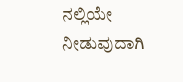ನಲ್ಲಿಯೇ ನೀಡುವುದಾಗಿ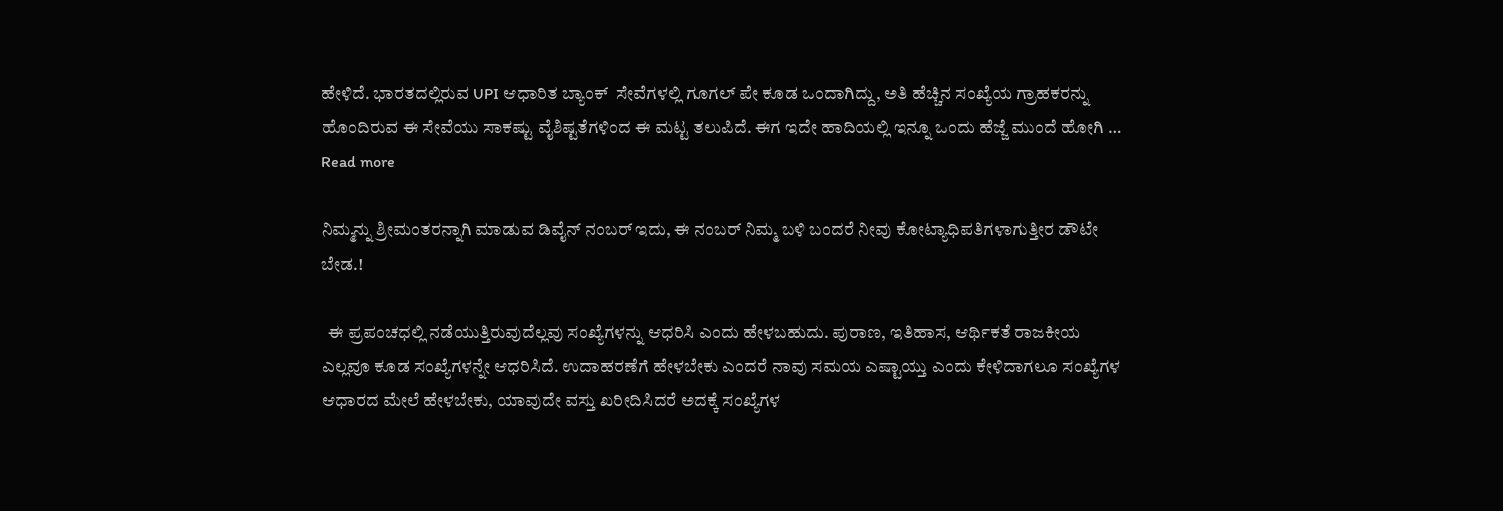ಹೇಳಿದೆ. ಭಾರತದಲ್ಲಿರುವ UPI ಆಧಾರಿತ ಬ್ಯಾಂಕ್  ಸೇವೆಗಳಲ್ಲಿ ಗೂಗಲ್ ಪೇ ಕೂಡ ಒಂದಾಗಿದ್ದು, ಅತಿ ಹೆಚ್ಚಿನ ಸಂಖ್ಯೆಯ ಗ್ರಾಹಕರನ್ನು ಹೊಂದಿರುವ ಈ ಸೇವೆಯು ಸಾಕಷ್ಟು ವೈಶಿಷ್ಟತೆಗಳಿಂದ ಈ ಮಟ್ಟ ತಲುಪಿದೆ. ಈಗ ಇದೇ ಹಾದಿಯಲ್ಲಿ ಇನ್ನೂ ಒಂದು ಹೆಜ್ಜೆ ಮುಂದೆ ಹೋಗಿ … Read more

ನಿಮ್ಮನ್ನು ಶ್ರೀಮಂತರನ್ನಾಗಿ ಮಾಡುವ ಡಿವೈನ್ ನಂಬರ್ ಇದು, ಈ ನಂಬರ್ ನಿಮ್ಮ ಬಳಿ ಬಂದರೆ ನೀವು ಕೋಟ್ಯಾಧಿಪತಿಗಳಾಗುತ್ತೀರ ಡೌಟೇ ಬೇಡ.!

  ಈ ಪ್ರಪಂಚಧಲ್ಲಿ ನಡೆಯುತ್ತಿರುವುದೆಲ್ಲವು ಸಂಖ್ಯೆಗಳನ್ನು ಆಧರಿಸಿ ಎಂದು ಹೇಳಬಹುದು. ಪುರಾಣ, ಇತಿಹಾಸ, ಆರ್ಥಿಕತೆ ರಾಜಕೀಯ ಎಲ್ಲವೂ ಕೂಡ ಸಂಖ್ಯೆಗಳನ್ನೇ ಆಧರಿಸಿದೆ. ಉದಾಹರಣೆಗೆ ಹೇಳಬೇಕು ಎಂದರೆ ನಾವು ಸಮಯ ಎಷ್ಟಾಯ್ತು ಎಂದು ಕೇಳಿದಾಗಲೂ ಸಂಖ್ಯೆಗಳ ಆಧಾರದ ಮೇಲೆ ಹೇಳಬೇಕು, ಯಾವುದೇ ವಸ್ತು ಖರೀದಿಸಿದರೆ ಅದಕ್ಕೆ ಸಂಖ್ಯೆಗಳ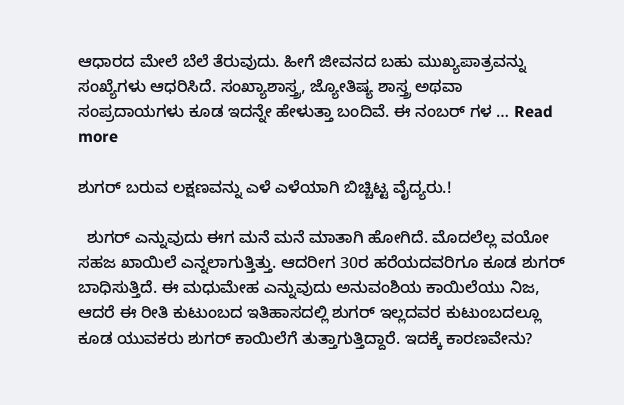ಆಧಾರದ ಮೇಲೆ ಬೆಲೆ ತೆರುವುದು. ಹೀಗೆ ಜೀವನದ ಬಹು ಮುಖ್ಯಪಾತ್ರವನ್ನು ಸಂಖ್ಯೆಗಳು ಆಧರಿಸಿದೆ. ಸಂಖ್ಯಾಶಾಸ್ತ್ರ, ಜ್ಯೋತಿಷ್ಯ ಶಾಸ್ತ್ರ ಅಥವಾ ಸಂಪ್ರದಾಯಗಳು ಕೂಡ ಇದನ್ನೇ ಹೇಳುತ್ತಾ ಬಂದಿವೆ. ಈ ನಂಬರ್ ಗಳ … Read more

ಶುಗರ್ ಬರುವ ಲಕ್ಷಣವನ್ನು ಎಳೆ ಎಳೆಯಾಗಿ ಬಿಚ್ಚಿಟ್ಟ ವೈದ್ಯರು.!

  ಶುಗರ್ ಎನ್ನುವುದು ಈಗ ಮನೆ ಮನೆ ಮಾತಾಗಿ ಹೋಗಿದೆ. ಮೊದಲೆಲ್ಲ ವಯೋ ಸಹಜ ಖಾಯಿಲೆ ಎನ್ನಲಾಗುತ್ತಿತ್ತು. ಆದರೀಗ 30ರ ಹರೆಯದವರಿಗೂ ಕೂಡ ಶುಗರ್ ಬಾಧಿಸುತ್ತಿದೆ. ಈ ಮಧುಮೇಹ ಎನ್ನುವುದು ಅನುವಂಶಿಯ ಕಾಯಿಲೆಯು ನಿಜ, ಆದರೆ ಈ ರೀತಿ ಕುಟುಂಬದ ಇತಿಹಾಸದಲ್ಲಿ ಶುಗರ್ ಇಲ್ಲದವರ ಕುಟುಂಬದಲ್ಲೂ ಕೂಡ ಯುವಕರು ಶುಗರ್ ಕಾಯಿಲೆಗೆ ತುತ್ತಾಗುತ್ತಿದ್ದಾರೆ. ಇದಕ್ಕೆ ಕಾರಣವೇನು?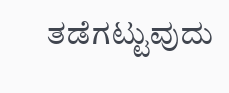ತಡೆಗಟ್ಟುವುದು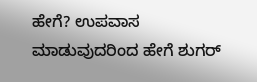ಹೇಗೆ? ಉಪವಾಸ ಮಾಡುವುದರಿಂದ ಹೇಗೆ ಶುಗರ್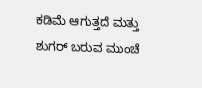ಕಡಿಮೆ ಆಗುತ್ತದೆ ಮತ್ತು ಶುಗರ್ ಬರುವ ಮುಂಚೆ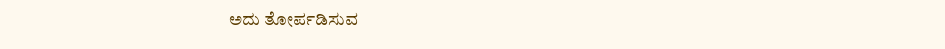ಅದು ತೋರ್ಪಡಿಸುವ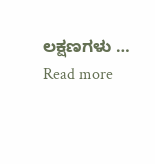ಲಕ್ಷಣಗಳು … Read more